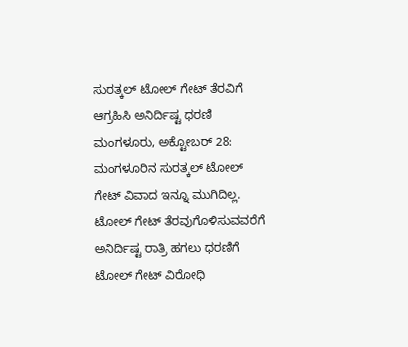ಸುರತ್ಕಲ್ ಟೋಲ್ ಗೇಟ್ ತೆರವಿಗೆ ಆಗ್ರಹಿಸಿ ಅನಿರ್ದಿಷ್ಟ ಧರಣಿ
ಮಂಗಳೂರು, ಅಕ್ಟೋಬರ್ 28: ಮಂಗಳೂರಿನ ಸುರತ್ಕಲ್ ಟೋಲ್ ಗೇಟ್ ವಿವಾದ ಇನ್ನೂ ಮುಗಿದಿಲ್ಲ. ಟೋಲ್ ಗೇಟ್ ತೆರವುಗೊಳಿಸುವವರೆಗೆ ಅನಿರ್ದಿಷ್ಟ ರಾತ್ರಿ ಹಗಲು ಧರಣಿಗೆ ಟೋಲ್ ಗೇಟ್ ವಿರೋಧಿ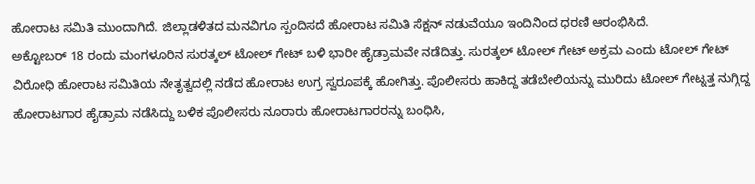ಹೋರಾಟ ಸಮಿತಿ ಮುಂದಾಗಿದೆ. ಜಿಲ್ಲಾಡಳಿತದ ಮನವಿಗೂ ಸ್ಪಂದಿಸದೆ ಹೋರಾಟ ಸಮಿತಿ ಸೆಕ್ಷನ್ ನಡುವೆಯೂ ಇಂದಿನಿಂದ ಧರಣಿ ಆರಂಭಿಸಿದೆ.
ಅಕ್ಟೋಬರ್ 18 ರಂದು ಮಂಗಳೂರಿನ ಸುರತ್ಕಲ್ ಟೋಲ್ ಗೇಟ್ ಬಳಿ ಭಾರೀ ಹೈಡ್ರಾಮವೇ ನಡೆದಿತ್ತು. ಸುರತ್ಕಲ್ ಟೋಲ್ ಗೇಟ್ ಅಕ್ರಮ ಎಂದು ಟೋಲ್ ಗೇಟ್ ವಿರೋಧಿ ಹೋರಾಟ ಸಮಿತಿಯ ನೇತೃತ್ವದಲ್ಲಿ ನಡೆದ ಹೋರಾಟ ಉಗ್ರ ಸ್ವರೂಪಕ್ಕೆ ಹೋಗಿತ್ತು. ಪೊಲೀಸರು ಹಾಕಿದ್ದ ತಡೆಬೇಲಿಯನ್ನು ಮುರಿದು ಟೋಲ್ ಗೇಟ್ನತ್ತ ನುಗ್ಗಿದ್ದ ಹೋರಾಟಗಾರ ಹೈಡ್ರಾಮ ನಡೆಸಿದ್ದು ಬಳಿಕ ಪೊಲೀಸರು ನೂರಾರು ಹೋರಾಟಗಾರರನ್ನು ಬಂಧಿಸಿ,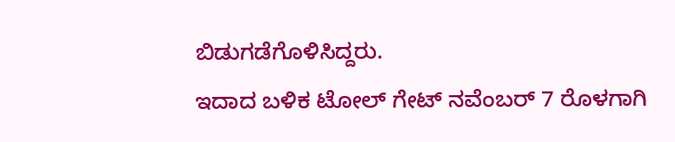ಬಿಡುಗಡೆಗೊಳಿಸಿದ್ದರು.
ಇದಾದ ಬಳಿಕ ಟೋಲ್ ಗೇಟ್ ನವೆಂಬರ್ 7 ರೊಳಗಾಗಿ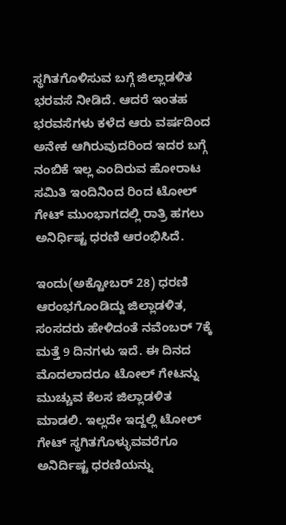ಸ್ಥಗಿತಗೊಳಿಸುವ ಬಗ್ಗೆ ಜಿಲ್ಲಾಡಳಿತ ಭರವಸೆ ನೀಡಿದೆ. ಆದರೆ ಇಂತಹ ಭರವಸೆಗಳು ಕಳೆದ ಆರು ವರ್ಷದಿಂದ ಅನೇಕ ಆಗಿರುವುದರಿಂದ ಇದರ ಬಗ್ಗೆ ನಂಬಿಕೆ ಇಲ್ಲ ಎಂದಿರುವ ಹೋರಾಟ ಸಮಿತಿ ಇಂದಿನಿಂದ ರಿಂದ ಟೋಲ್ ಗೇಟ್ ಮುಂಭಾಗದಲ್ಲಿ ರಾತ್ರಿ ಹಗಲು ಅನಿರ್ಧಿಷ್ಟ ಧರಣಿ ಆರಂಭಿಸಿದೆ.

ಇಂದು(ಅಕ್ಟೋಬರ್ 28) ಧರಣಿ ಆರಂಭಗೊಂಡಿದ್ದು ಜಿಲ್ಲಾಡಳಿತ, ಸಂಸದರು ಹೇಳಿದಂತೆ ನವೆಂಬರ್ 7ಕ್ಕೆ ಮತ್ತೆ 9 ದಿನಗಳು ಇದೆ. ಈ ದಿನದ ಮೊದಲಾದರೂ ಟೋಲ್ ಗೇಟನ್ನು ಮುಚ್ಚುವ ಕೆಲಸ ಜಿಲ್ಲಾಡಳಿತ ಮಾಡಲಿ. ಇಲ್ಲದೇ ಇದ್ದಲ್ಲಿ ಟೋಲ್ ಗೇಟ್ ಸ್ಥಗಿತಗೊಳ್ಳುವವರೆಗೂ ಅನಿರ್ದಿಷ್ಟ ಧರಣಿಯನ್ನು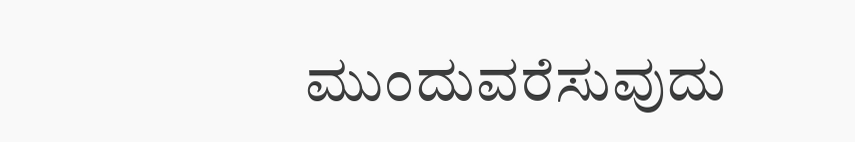ಮುಂದುವರೆಸುವುದು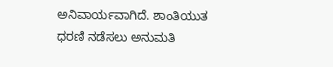ಅನಿವಾರ್ಯವಾಗಿದೆ. ಶಾಂತಿಯುತ ಧರಣಿ ನಡೆಸಲು ಅನುಮತಿ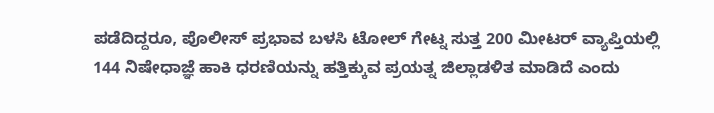ಪಡೆದಿದ್ದರೂ, ಪೊಲೀಸ್ ಪ್ರಭಾವ ಬಳಸಿ ಟೋಲ್ ಗೇಟ್ನ ಸುತ್ತ 200 ಮೀಟರ್ ವ್ಯಾಪ್ತಿಯಲ್ಲಿ 144 ನಿಷೇಧಾಜ್ಞೆ ಹಾಕಿ ಧರಣಿಯನ್ನು ಹತ್ತಿಕ್ಕುವ ಪ್ರಯತ್ನ ಜಿಲ್ಲಾಡಳಿತ ಮಾಡಿದೆ ಎಂದು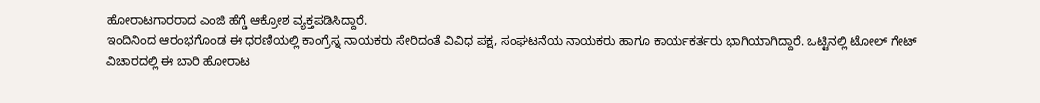ಹೋರಾಟಗಾರರಾದ ಎಂಜಿ ಹೆಗ್ಡೆ ಆಕ್ರೋಶ ವ್ಯಕ್ತಪಡಿಸಿದ್ದಾರೆ.
ಇಂದಿನಿಂದ ಆರಂಭಗೊಂಡ ಈ ಧರಣಿಯಲ್ಲಿ ಕಾಂಗ್ರೆಸ್ನ ನಾಯಕರು ಸೇರಿದಂತೆ ವಿವಿಧ ಪಕ್ಷ, ಸಂಘಟನೆಯ ನಾಯಕರು ಹಾಗೂ ಕಾರ್ಯಕರ್ತರು ಭಾಗಿಯಾಗಿದ್ದಾರೆ. ಒಟ್ಟಿನಲ್ಲಿ ಟೋಲ್ ಗೇಟ್ ವಿಚಾರದಲ್ಲಿ ಈ ಬಾರಿ ಹೋರಾಟ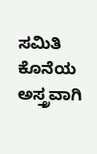ಸಮಿತಿ ಕೊನೆಯ ಅಸ್ತ್ರವಾಗಿ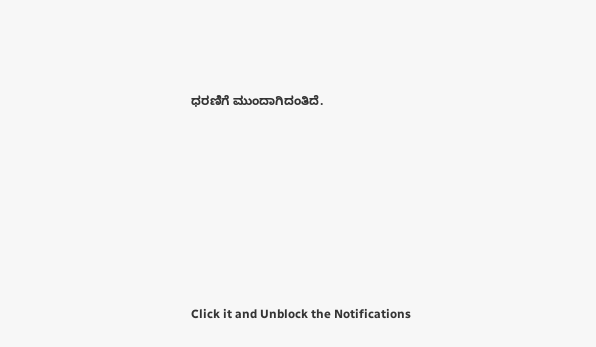ಧರಣಿಗೆ ಮುಂದಾಗಿದಂತಿದೆ.












Click it and Unblock the Notifications